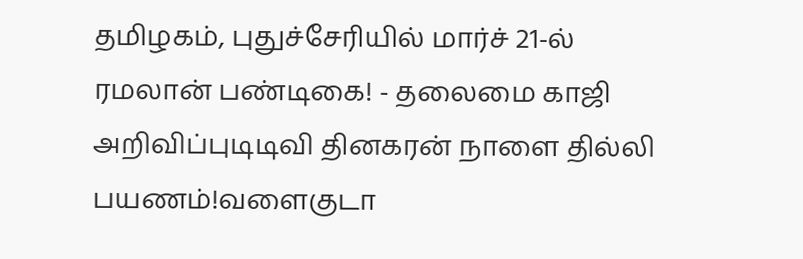தமிழகம், புதுச்சேரியில் மார்ச் 21-ல் ரமலான் பண்டிகை! - தலைமை காஜி அறிவிப்புடிடிவி தினகரன் நாளை தில்லி பயணம்!வளைகுடா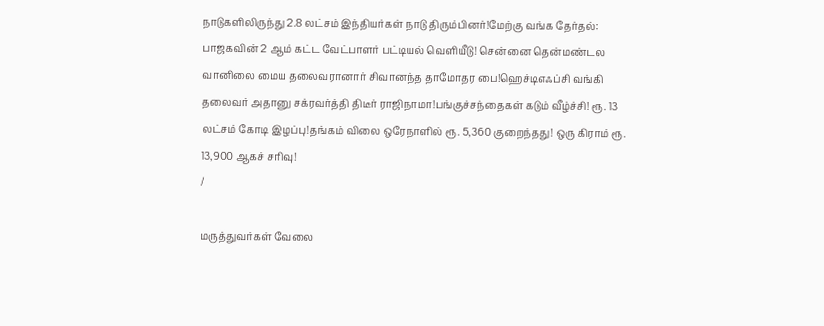நாடுகளிலிருந்து 2.8 லட்சம் இந்தியர்கள் நாடு திரும்பினர்!மேற்கு வங்க தேர்தல்: பாஜகவின் 2 ஆம் கட்ட வேட்பாளர் பட்டியல் வெளியீடு! சென்னை தென்மண்டல வானிலை மைய தலைவரானார் சிவானந்த தாமோதர பை!ஹெச்டிஎஃப்சி வங்கி தலைவர் அதானு சக்ரவர்த்தி திடீர் ராஜிநாமா!பங்குச்சந்தைகள் கடும் வீழ்ச்சி! ரூ. 13 லட்சம் கோடி இழப்பு!தங்கம் விலை ஒரேநாளில் ரூ. 5,360 குறைந்தது! ஒரு கிராம் ரூ. 13,900 ஆகச் சரிவு!
/

மருத்துவர்கள் வேலை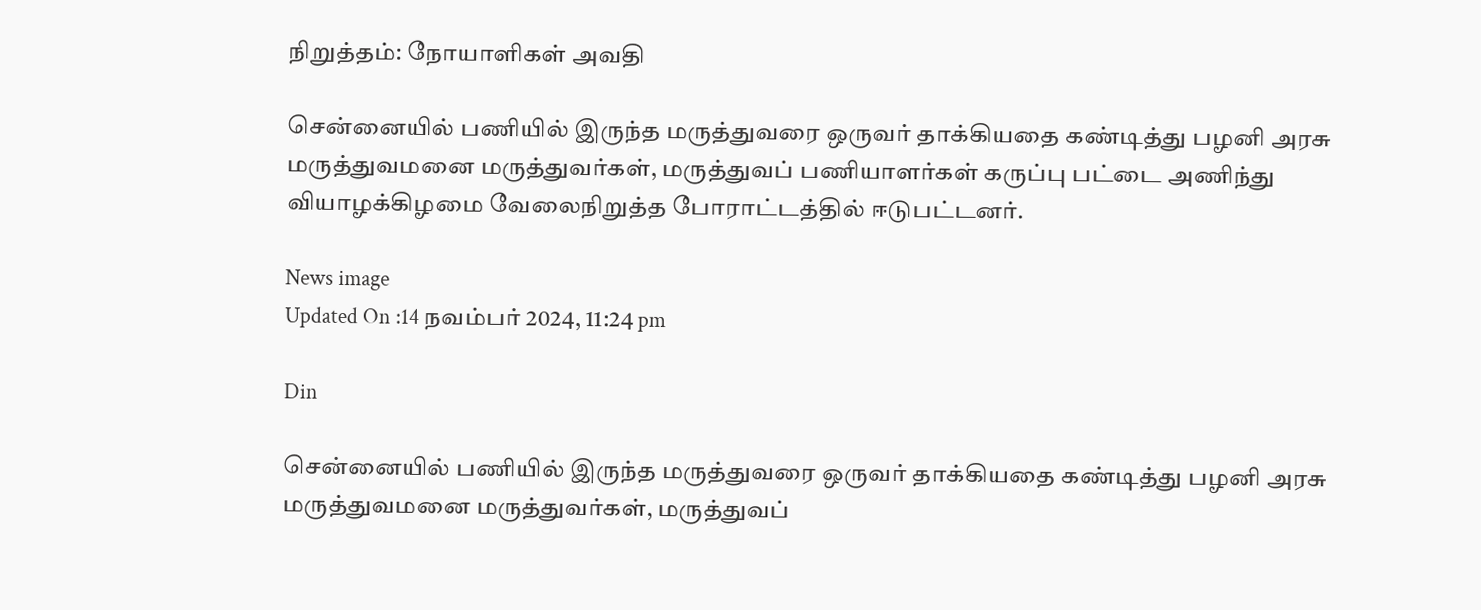நிறுத்தம்: நோயாளிகள் அவதி

சென்னையில் பணியில் இருந்த மருத்துவரை ஒருவர் தாக்கியதை கண்டித்து பழனி அரசு மருத்துவமனை மருத்துவர்கள், மருத்துவப் பணியாளர்கள் கருப்பு பட்டை அணிந்து வியாழக்கிழமை வேலைநிறுத்த போராட்டத்தில் ஈடுபட்டனர்.

News image
Updated On :14 நவம்பர் 2024, 11:24 pm

Din

சென்னையில் பணியில் இருந்த மருத்துவரை ஒருவர் தாக்கியதை கண்டித்து பழனி அரசு மருத்துவமனை மருத்துவர்கள், மருத்துவப்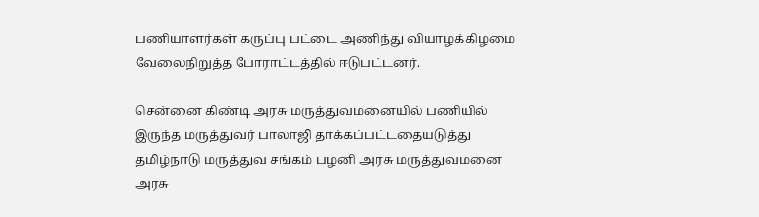பணியாளர்கள் கருப்பு பட்டை அணிந்து வியாழக்கிழமை வேலைநிறுத்த போராட்டத்தில் ஈடுபட்டனர்.

சென்னை கிண்டி அரசு மருத்துவமனையில் பணியில் இருந்த மருத்துவர் பாலாஜி தாக்கப்பட்டதையடுத்து தமிழ்நாடு மருத்துவ சங்கம் பழனி அரசு மருத்துவமனை அரசு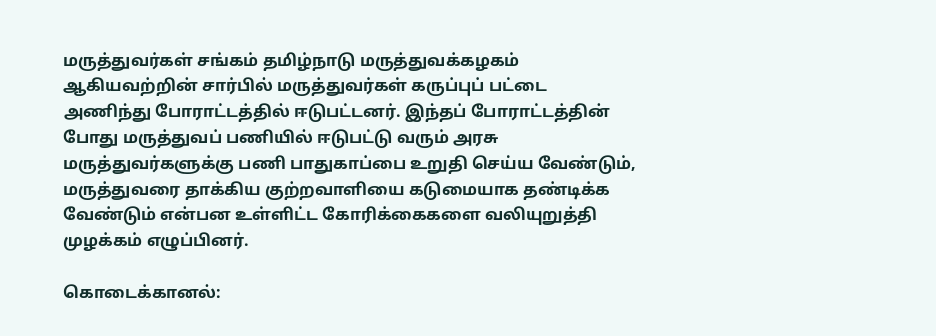மருத்துவர்கள் சங்கம் தமிழ்நாடு மருத்துவக்கழகம் ஆகியவற்றின் சார்பில் மருத்துவர்கள் கருப்புப் பட்டை அணிந்து போராட்டத்தில் ஈடுபட்டனர். இந்தப் போராட்டத்தின் போது மருத்துவப் பணியில் ஈடுபட்டு வரும் அரசு மருத்துவர்களுக்கு பணி பாதுகாப்பை உறுதி செய்ய வேண்டும், மருத்துவரை தாக்கிய குற்றவாளியை கடுமையாக தண்டிக்க வேண்டும் என்பன உள்ளிட்ட கோரிக்கைகளை வலியுறுத்தி முழக்கம் எழுப்பினர்.

கொடைக்கானல்: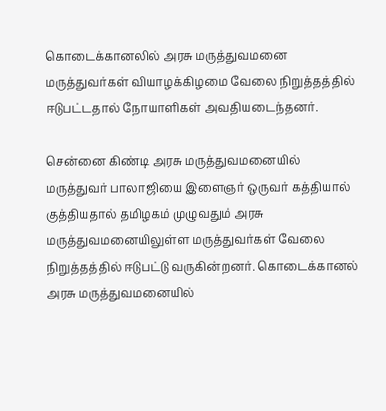கொடைக்கானலில் அரசு மருத்துவமனை மருத்துவர்கள் வியாழக்கிழமை வேலை நிறுத்தத்தில் ஈடுபட்டதால் நோயாளிகள் அவதியடைந்தனர்.

சென்னை கிண்டி அரசு மருத்துவமனையில் மருத்துவர் பாலாஜியை இளைஞர் ஒருவர் கத்தியால் குத்தியதால் தமிழகம் முழுவதும் அரசு மருத்துவமனையிலுள்ள மருத்துவர்கள் வேலை நிறுத்தத்தில் ஈடுபட்டு வருகின்றனர். கொடைக்கானல் அரசு மருத்துவமனையில்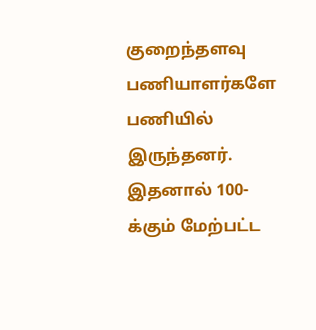குறைந்தளவு பணியாளர்களே பணியில் இருந்தனர். இதனால் 100-க்கும் மேற்பட்ட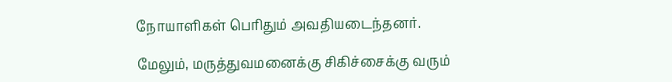நோயாளிகள் பெரிதும் அவதியடைந்தனர்.

மேலும், மருத்துவமனைக்கு சிகிச்சைக்கு வரும்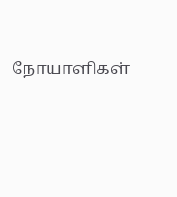நோயாளிகள்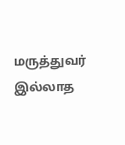மருத்துவர் இல்லாத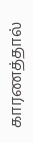காரணத்தால்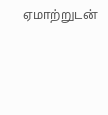ஏமாற்றுடன்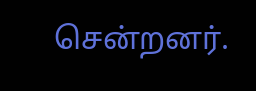சென்றனர்.